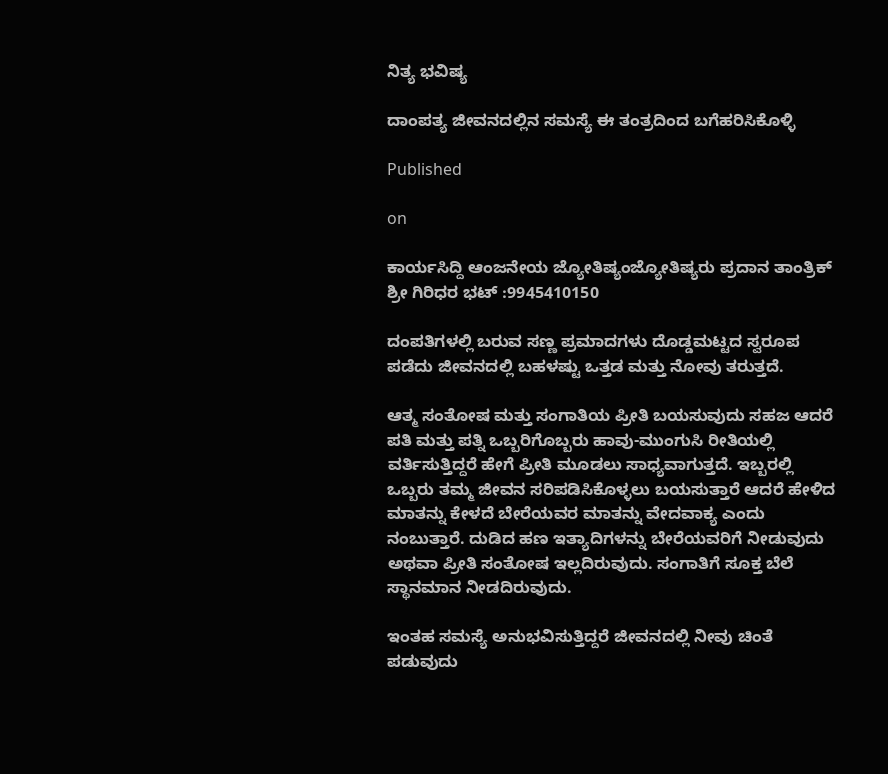ನಿತ್ಯ ಭವಿಷ್ಯ

ದಾಂಪತ್ಯ ಜೀವನದಲ್ಲಿನ ಸಮಸ್ಯೆ ಈ ತಂತ್ರದಿಂದ ಬಗೆಹರಿಸಿಕೊಳ್ಳಿ

Published

on

ಕಾರ್ಯಸಿದ್ದಿ ಆಂಜನೇಯ ಜ್ಯೋತಿಷ್ಯಂಜ್ಯೋತಿಷ್ಯರು ಪ್ರದಾನ ತಾಂತ್ರಿಕ್ ಶ್ರೀ ಗಿರಿಧರ ಭಟ್ :9945410150

ದಂಪತಿಗಳಲ್ಲಿ ಬರುವ ಸಣ್ಣ ಪ್ರಮಾದಗಳು ದೊಡ್ಡಮಟ್ಟದ ಸ್ವರೂಪ ಪಡೆದು ಜೀವನದಲ್ಲಿ ಬಹಳಷ್ಟು ಒತ್ತಡ ಮತ್ತು ನೋವು ತರುತ್ತದೆ.

ಆತ್ಮ ಸಂತೋಷ ಮತ್ತು ಸಂಗಾತಿಯ ಪ್ರೀತಿ ಬಯಸುವುದು ಸಹಜ ಆದರೆ ಪತಿ ಮತ್ತು ಪತ್ನಿ ಒಬ್ಬರಿಗೊಬ್ಬರು ಹಾವು-ಮುಂಗುಸಿ ರೀತಿಯಲ್ಲಿ ವರ್ತಿಸುತ್ತಿದ್ದರೆ ಹೇಗೆ ಪ್ರೀತಿ ಮೂಡಲು ಸಾಧ್ಯವಾಗುತ್ತದೆ. ಇಬ್ಬರಲ್ಲಿ ಒಬ್ಬರು ತಮ್ಮ ಜೀವನ ಸರಿಪಡಿಸಿಕೊಳ್ಳಲು ಬಯಸುತ್ತಾರೆ ಆದರೆ ಹೇಳಿದ ಮಾತನ್ನು ಕೇಳದೆ ಬೇರೆಯವರ ಮಾತನ್ನು ವೇದವಾಕ್ಯ ಎಂದು ನಂಬುತ್ತಾರೆ. ದುಡಿದ ಹಣ ಇತ್ಯಾದಿಗಳನ್ನು ಬೇರೆಯವರಿಗೆ ನೀಡುವುದು ಅಥವಾ ಪ್ರೀತಿ ಸಂತೋಷ ಇಲ್ಲದಿರುವುದು. ಸಂಗಾತಿಗೆ ಸೂಕ್ತ ಬೆಲೆ ಸ್ಥಾನಮಾನ ನೀಡದಿರುವುದು.

ಇಂತಹ ಸಮಸ್ಯೆ ಅನುಭವಿಸುತ್ತಿದ್ದರೆ ಜೀವನದಲ್ಲಿ ನೀವು ಚಿಂತೆ ಪಡುವುದು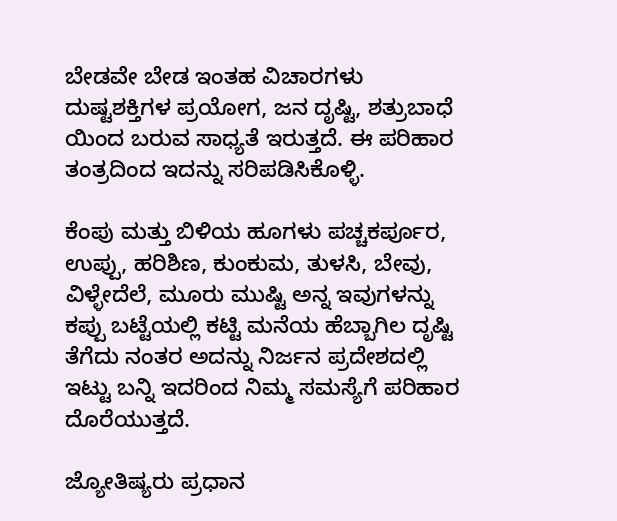ಬೇಡವೇ ಬೇಡ ಇಂತಹ ವಿಚಾರಗಳು ದುಷ್ಟಶಕ್ತಿಗಳ ಪ್ರಯೋಗ, ಜನ ದೃಷ್ಟಿ, ಶತ್ರುಬಾಧೆ ಯಿಂದ ಬರುವ ಸಾಧ್ಯತೆ ಇರುತ್ತದೆ. ಈ ಪರಿಹಾರ ತಂತ್ರದಿಂದ ಇದನ್ನು ಸರಿಪಡಿಸಿಕೊಳ್ಳಿ.

ಕೆಂಪು ಮತ್ತು ಬಿಳಿಯ ಹೂಗಳು ಪಚ್ಚಕರ್ಪೂರ, ಉಪ್ಪು, ಹರಿಶಿಣ, ಕುಂಕುಮ, ತುಳಸಿ, ಬೇವು, ವಿಳ್ಳೇದೆಲೆ, ಮೂರು ಮುಷ್ಟಿ ಅನ್ನ ಇವುಗಳನ್ನು ಕಪ್ಪು ಬಟ್ಟೆಯಲ್ಲಿ ಕಟ್ಟಿ ಮನೆಯ ಹೆಬ್ಬಾಗಿಲ ದೃಷ್ಟಿ ತೆಗೆದು ನಂತರ ಅದನ್ನು ನಿರ್ಜನ ಪ್ರದೇಶದಲ್ಲಿ ಇಟ್ಟು ಬನ್ನಿ ಇದರಿಂದ ನಿಮ್ಮ ಸಮಸ್ಯೆಗೆ ಪರಿಹಾರ ದೊರೆಯುತ್ತದೆ.

ಜ್ಯೋತಿಷ್ಯರು ಪ್ರಧಾನ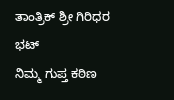ತಾಂತ್ರಿಕ್ ಶ್ರೀ ಗಿರಿಧರ ಭಟ್
ನಿಮ್ಮ ಗುಪ್ತ ಕಠಿಣ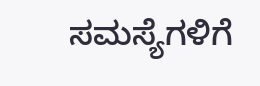ಸಮಸ್ಯೆಗಳಿಗೆ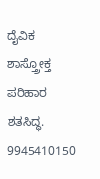ದೈವಿಕ ಶಾಸ್ತ್ರೋಕ್ತ ಪರಿಹಾರ ಶತಸಿದ್ಧ.
9945410150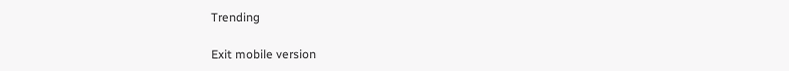Trending

Exit mobile version